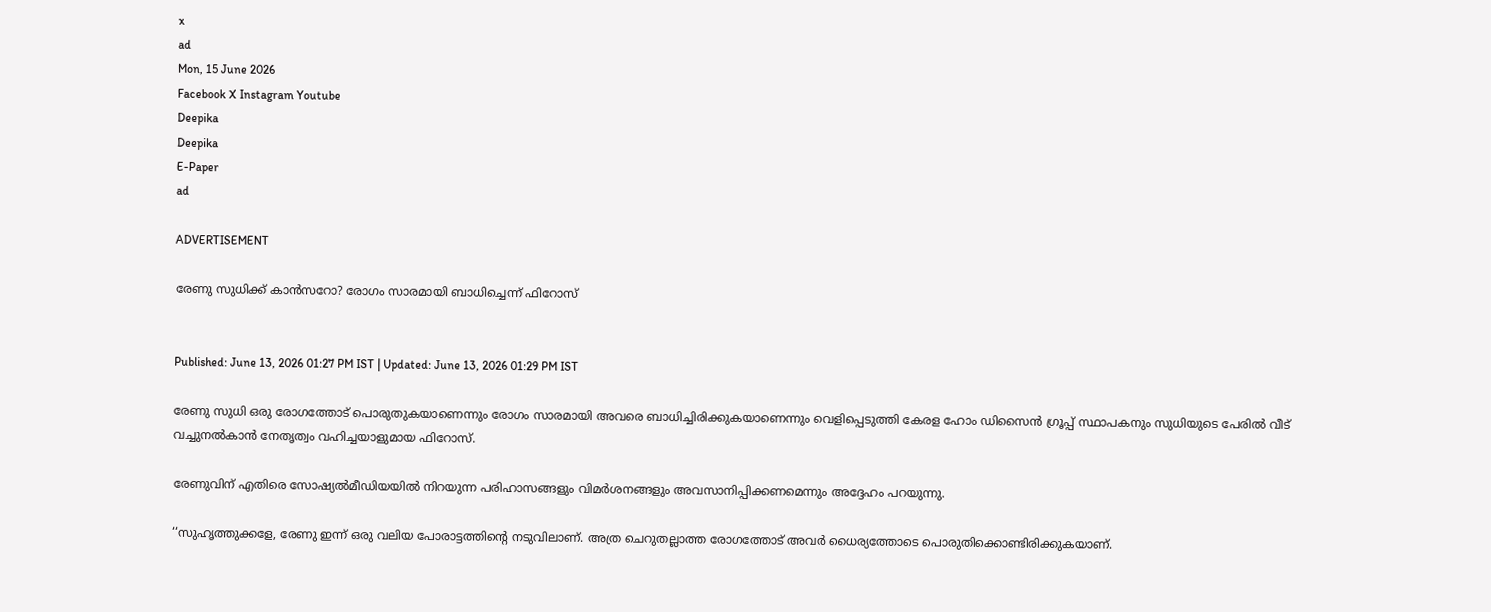x
ad
Mon, 15 June 2026
Facebook X Instagram Youtube
Deepika
Deepika
E-Paper
ad

ADVERTISEMENT

രേണു സുധിക്ക് കാൻസറോ? രോഗം സാരമായി ബാധിച്ചെന്ന് ഫിറോസ്


Published: June 13, 2026 01:27 PM IST | Updated: June 13, 2026 01:29 PM IST

രേണു സുധി ഒരു രോഗത്തോട് പൊരുതുകയാണെന്നും രോഗം സാരമായി അവരെ ബാധിച്ചിരിക്കുകയാണെന്നും വെളിപ്പെടുത്തി കേരള ഹോം ഡിസൈൻ ഗ്രൂപ്പ് സ്ഥാപകനും സുധിയുടെ പേരിൽ വീട് വച്ചുനല്‍കാന്‍ നേതൃത്വം വഹിച്ചയാളുമായ ഫിറോസ്.

രേണുവിന് എതിരെ സോഷ്യൽമീഡിയയിൽ നിറയുന്ന പരിഹാസങ്ങളും വിമർശനങ്ങളും അവസാനിപ്പിക്കണമെന്നും അദ്ദേഹം പറയുന്നു.

‘‘സുഹൃത്തുക്കളേ, രേണു ഇന്ന് ഒരു വലിയ പോരാട്ടത്തിന്‍റെ നടുവിലാണ്. അത്ര ചെറുതല്ലാത്ത രോഗത്തോട് അവർ ധൈര്യത്തോടെ പൊരുതിക്കൊണ്ടിരിക്കുകയാണ്.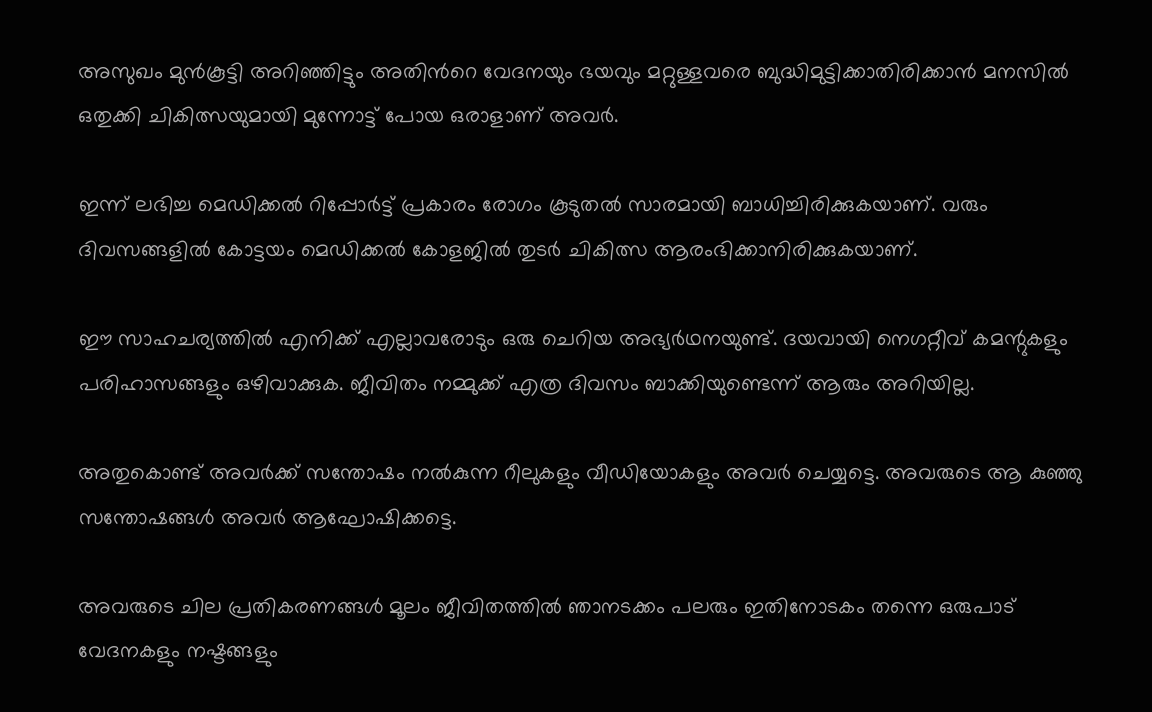അസുഖം മുൻകൂട്ടി അറിഞ്ഞിട്ടും അതിന്‍റെ വേദനയും ഭയവും മറ്റുള്ളവരെ ബുദ്ധിമുട്ടിക്കാതിരിക്കാൻ മനസിൽ ഒതുക്കി ചികിത്സയുമായി മുന്നോട്ട് പോയ ഒരാളാണ് അവർ.

ഇന്ന് ലഭിച്ച മെഡിക്കൽ റിപ്പോർട്ട് പ്രകാരം രോഗം കൂടുതൽ സാരമായി ബാധിച്ചിരിക്കുകയാണ്. വരും ദിവസങ്ങളിൽ കോട്ടയം മെഡിക്കൽ കോളജിൽ തുടർ ചികിത്സ ആരംഭിക്കാനിരിക്കുകയാണ്.

ഈ സാഹചര്യത്തിൽ എനിക്ക് എല്ലാവരോടും ഒരു ചെറിയ അഭ്യർഥനയുണ്ട്. ദയവായി നെഗറ്റീവ് കമന്റുകളും പരിഹാസങ്ങളും ഒഴിവാക്കുക. ജീവിതം നമ്മുക്ക് എത്ര ദിവസം ബാക്കിയുണ്ടെന്ന് ആരും അറിയില്ല.

അതുകൊണ്ട് അവർക്ക് സന്തോഷം നൽകുന്ന റീലുകളും വീഡിയോകളും അവർ ചെയ്യട്ടെ. അവരുടെ ആ കുഞ്ഞു സന്തോഷങ്ങൾ അവർ ആഘോഷിക്കട്ടെ.

അവരുടെ ചില പ്രതികരണങ്ങൾ മൂലം ജീവിതത്തിൽ ഞാനടക്കം പലരും ഇതിനോടകം തന്നെ ഒരുപാട് വേദനകളും നഷ്ടങ്ങളും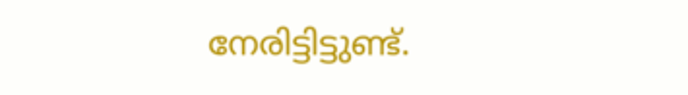നേരിട്ടിട്ടുണ്ട്.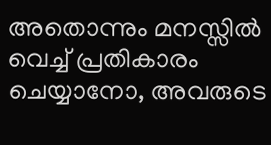അതൊന്നും മനസ്സിൽ വെച്ച് പ്രതികാരം ചെയ്യാനോ, അവരുടെ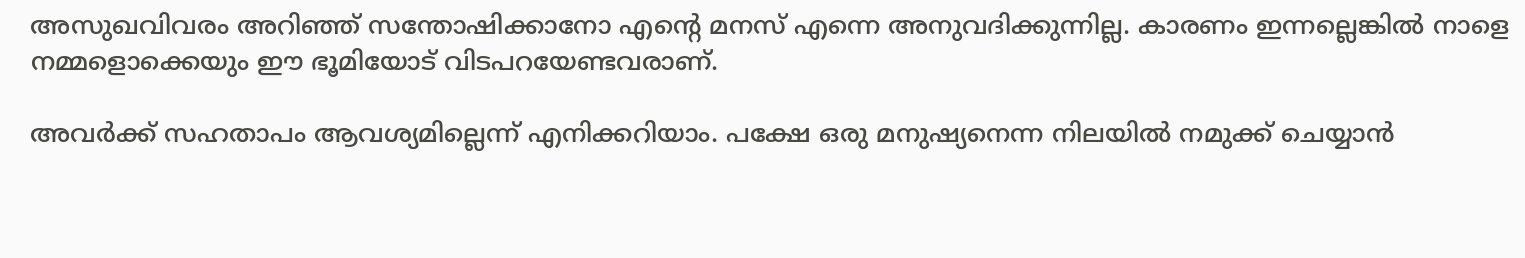അസുഖവിവരം അറിഞ്ഞ് സന്തോഷിക്കാനോ എന്‍റെ മനസ് എന്നെ അനുവദിക്കുന്നില്ല. കാരണം ഇന്നല്ലെങ്കിൽ നാളെ നമ്മളൊക്കെയും ഈ ഭൂമിയോട് വിടപറയേണ്ടവരാണ്.

അവർക്ക് സഹതാപം ആവശ്യമില്ലെന്ന് എനിക്കറിയാം. പക്ഷേ ഒരു മനുഷ്യനെന്ന നിലയിൽ നമുക്ക് ചെയ്യാൻ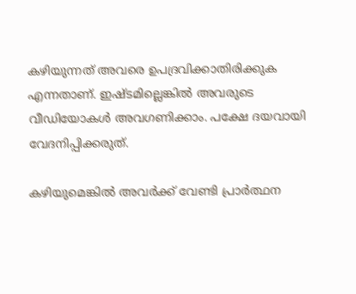കഴിയുന്നത് അവരെ ഉപദ്രവിക്കാതിരിക്കുക എന്നതാണ്. ഇഷ്ടമില്ലെങ്കിൽ അവരുടെ വീഡിയോകൾ അവഗണിക്കാം. പക്ഷേ ദയവായി വേദനിപ്പിക്കരുത്.

കഴിയുമെങ്കിൽ അവർക്ക്‌ വേണ്ടി പ്രാർത്ഥന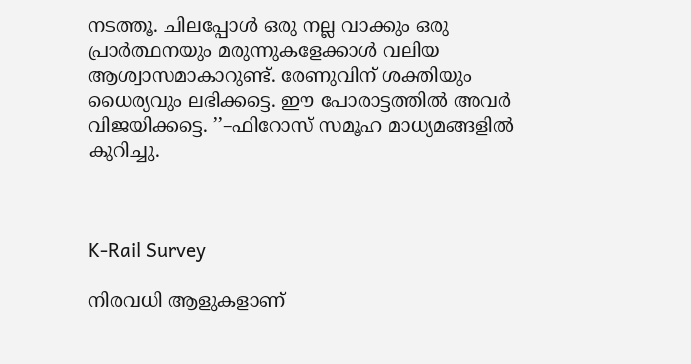നടത്തൂ. ചിലപ്പോൾ ഒരു നല്ല വാക്കും ഒരു പ്രാർത്ഥനയും മരുന്നുകളേക്കാൾ വലിയ ആശ്വാസമാകാറുണ്ട്. രേണുവിന് ശക്തിയും ധൈര്യവും ലഭിക്കട്ടെ. ഈ പോരാട്ടത്തിൽ അവർ വിജയിക്കട്ടെ. ’’–ഫിറോസ് സമൂഹ മാധ്യമങ്ങളിൽ കുറിച്ചു.



K-Rail Survey

നിരവധി ആളുകളാണ്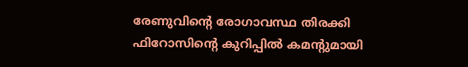രേണുവിന്‍റെ രോഗാവസ്ഥ തിരക്കി ഫിറോസിന്‍റെ കുറിപ്പിൽ കമന്‍റുമായി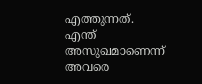എത്തുന്നത്. എന്ത് അസുഖമാണെന്ന് അവരെ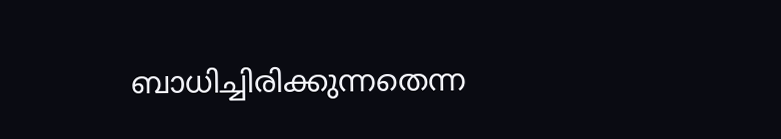ബാധിച്ചിരിക്കുന്നതെന്ന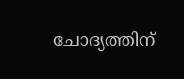ചോദ്യത്തിന്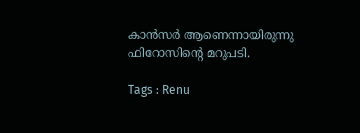കാൻസർ ആണെന്നായിരുന്നു ഫിറോസിന്‍റെ മറുപടി.

Tags : Renu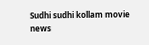Sudhi sudhi kollam movie news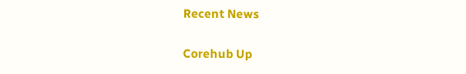Recent News

Corehub Up